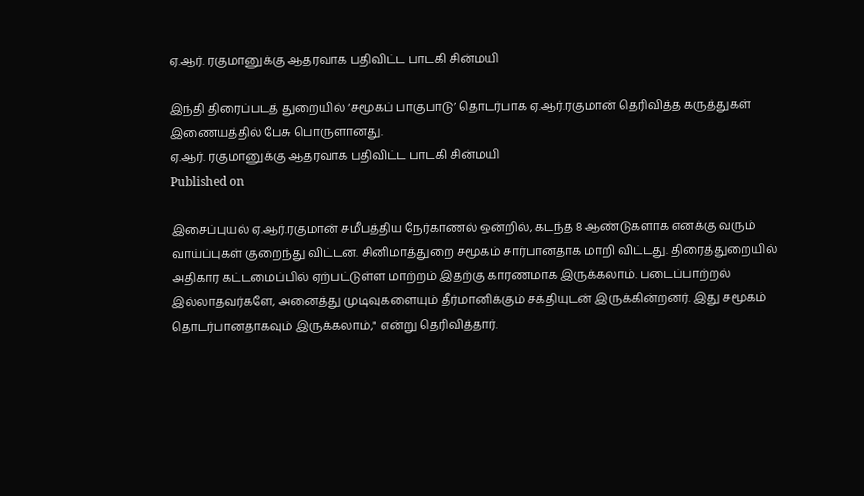ஏ.ஆர். ரகுமானுக்கு ஆதரவாக பதிவிட்ட பாடகி சின்மயி

இந்தி திரைப்படத் துறையில் ‘சமூகப் பாகுபாடு’ தொடர்பாக ஏ.ஆர்.ரகுமான் தெரிவித்த கருத்துகள் இணையத்தில் பேசு பொருளானது.
ஏ.ஆர். ரகுமானுக்கு ஆதரவாக பதிவிட்ட பாடகி சின்மயி
Published on

இசைப்புயல் ஏ.ஆர்.ரகுமான் சமீபத்திய நேர்காணல் ஒன்றில், கடந்த 8 ஆண்டுகளாக எனக்கு வரும் வாய்ப்புகள் குறைந்து விட்டன. சினிமாத்துறை சமூகம் சார்பானதாக மாறி விட்டது. திரைத்துறையில் அதிகார கட்டமைப்பில் ஏற்பட்டுள்ள மாற்றம் இதற்கு காரணமாக இருக்கலாம். படைப்பாற்றல் இல்லாதவர்களே, அனைத்து முடிவுகளையும் தீர்மானிக்கும் சக்தியுடன் இருக்கின்றனர். இது சமூகம் தொடர்பானதாகவும் இருக்கலாம்," என்று தெரிவித்தார்.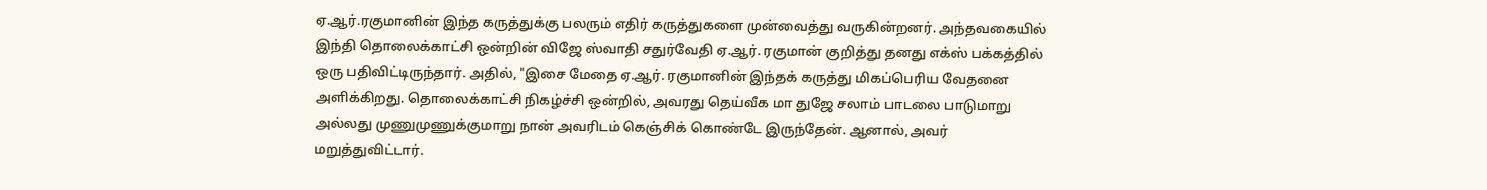ஏ.ஆர்.ரகுமானின் இந்த கருத்துக்கு பலரும் எதிர் கருத்துகளை முன்வைத்து வருகின்றனர். அந்தவகையில் இந்தி தொலைக்காட்சி ஒன்றின் விஜே ஸ்வாதி சதுர்வேதி ஏ.ஆர். ரகுமான் குறித்து தனது எக்ஸ் பக்கத்தில் ஒரு பதிவிட்டிருந்தார். அதில், "இசை மேதை ஏ.ஆர். ரகுமானின் இந்தக் கருத்து மிகப்பெரிய வேதனை அளிக்கிறது. தொலைக்காட்சி நிகழ்ச்சி ஒன்றில், அவரது தெய்வீக மா துஜே சலாம் பாடலை பாடுமாறு அல்லது முணுமுணுக்குமாறு நான் அவரிடம் கெஞ்சிக் கொண்டே இருந்தேன். ஆனால், அவர் மறுத்துவிட்டார்.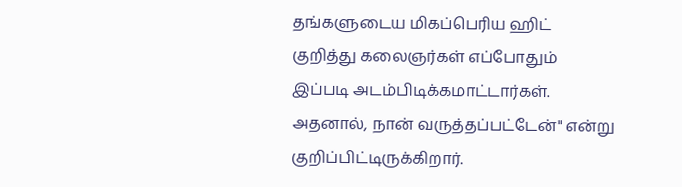தங்களுடைய மிகப்பெரிய ஹிட் குறித்து கலைஞர்கள் எப்போதும் இப்படி அடம்பிடிக்கமாட்டார்கள். அதனால், நான் வருத்தப்பட்டேன்" என்று குறிப்பிட்டிருக்கிறார்.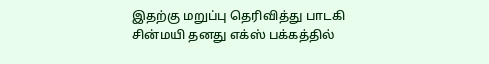இதற்கு மறுப்பு தெரிவித்து பாடகி சின்மயி தனது எக்ஸ் பக்கத்தில்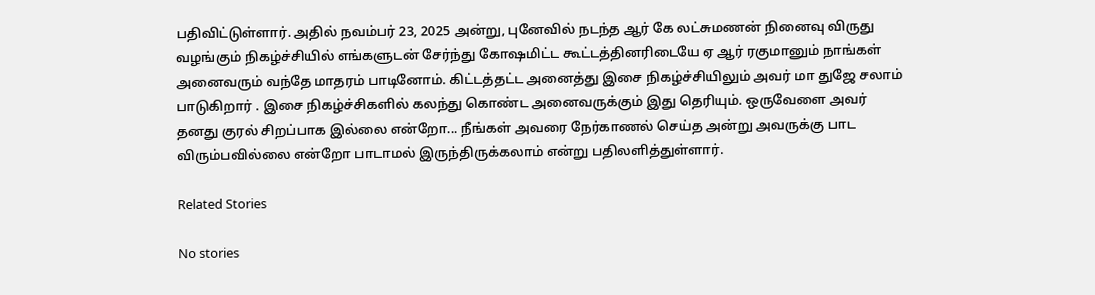பதிவிட்டுள்ளார். அதில் நவம்பர் 23, 2025 அன்று, புனேவில் நடந்த ஆர் கே லட்சுமணன் நினைவு விருது வழங்கும் நிகழ்ச்சியில் எங்களுடன் சேர்ந்து கோஷமிட்ட கூட்டத்தினரிடையே ஏ ஆர் ரகுமானும் நாங்கள் அனைவரும் வந்தே மாதரம் பாடினோம். கிட்டத்தட்ட அனைத்து இசை நிகழ்ச்சியிலும் அவர் மா துஜே சலாம் பாடுகிறார் . இசை நிகழ்ச்சிகளில் கலந்து கொண்ட அனைவருக்கும் இது தெரியும். ஒருவேளை அவர் தனது குரல் சிறப்பாக இல்லை என்றோ... நீங்கள் அவரை நேர்காணல் செய்த அன்று அவருக்கு பாட விரும்பவில்லை என்றோ பாடாமல் இருந்திருக்கலாம் என்று பதிலளித்துள்ளார்.

Related Stories

No stories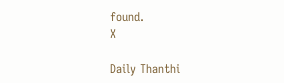found.
X

Daily Thanthi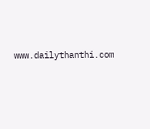www.dailythanthi.com